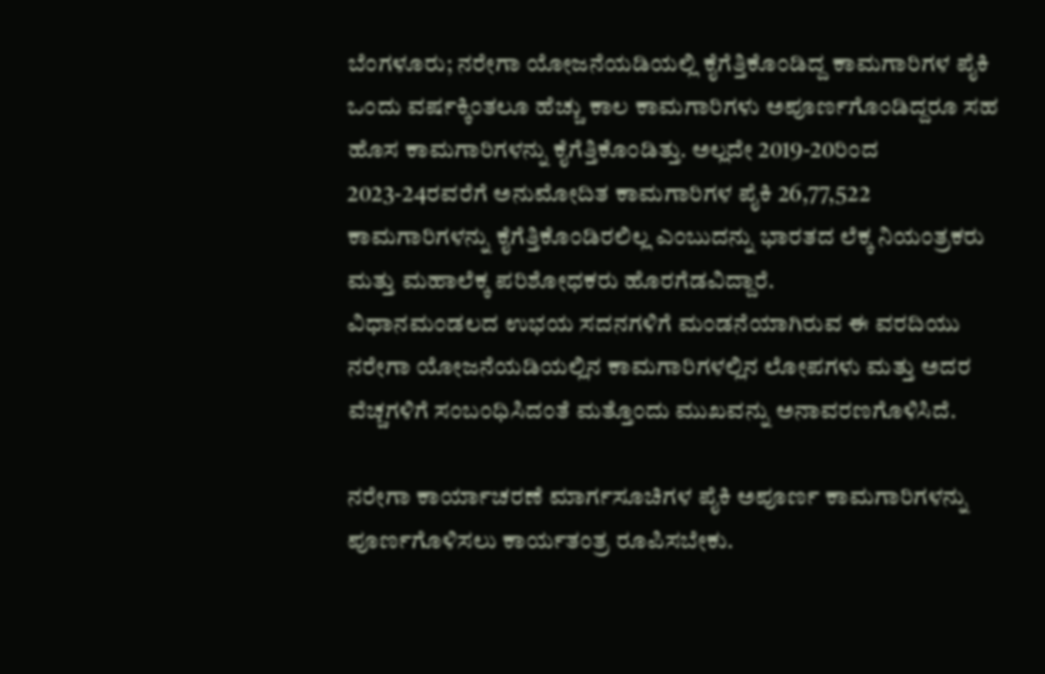ಬೆಂಗಳೂರು; ನರೇಗಾ ಯೋಜನೆಯಡಿಯಲ್ಲಿ ಕೈಗೆತ್ತಿಕೊಂಡಿದ್ದ ಕಾಮಗಾರಿಗಳ ಪೈಕಿ ಒಂದು ವರ್ಷಕ್ಕಿಂತಲೂ ಹೆಚ್ಚು ಕಾಲ ಕಾಮಗಾರಿಗಳು ಅಪೂರ್ಣಗೊಂಡಿದ್ದರೂ ಸಹ ಹೊಸ ಕಾಮಗಾರಿಗಳನ್ನು ಕೈಗೆತ್ತಿಕೊಂಡಿತ್ತು. ಅಲ್ಲದೇ 2019-20ರಿಂದ 2023-24ರವರೆಗೆ ಅನುಮೋದಿತ ಕಾಮಗಾರಿಗಳ ಪೈಕಿ 26,77,522 ಕಾಮಗಾರಿಗಳನ್ನು ಕೈಗೆತ್ತಿಕೊಂಡಿರಲಿಲ್ಲ ಎಂಬುದನ್ನು ಭಾರತದ ಲೆಕ್ಕ ನಿಯಂತ್ರಕರು ಮತ್ತು ಮಹಾಲೆಕ್ಕ ಪರಿಶೋಧಕರು ಹೊರಗೆಡವಿದ್ದಾರೆ.
ವಿಧಾನಮಂಡಲದ ಉಭಯ ಸದನಗಳಿಗೆ ಮಂಡನೆಯಾಗಿರುವ ಈ ವರದಿಯು ನರೇಗಾ ಯೋಜನೆಯಡಿಯಲ್ಲಿನ ಕಾಮಗಾರಿಗಳಲ್ಲಿನ ಲೋಪಗಳು ಮತ್ತು ಅದರ ವೆಚ್ಚಗಳಿಗೆ ಸಂಬಂಧಿಸಿದಂತೆ ಮತ್ತೊಂದು ಮುಖವನ್ನು ಅನಾವರಣಗೊಳಿಸಿದೆ.

ನರೇಗಾ ಕಾರ್ಯಾಚರಣೆ ಮಾರ್ಗಸೂಚಿಗಳ ಪೈಕಿ ಅಪೂರ್ಣ ಕಾಮಗಾರಿಗಳನ್ನು ಪೂರ್ಣಗೊಳಿಸಲು ಕಾರ್ಯತಂತ್ರ ರೂಪಿಸಬೇಕು.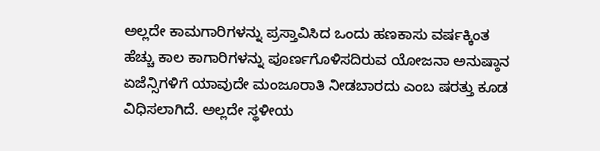ಅಲ್ಲದೇ ಕಾಮಗಾರಿಗಳನ್ನು ಪ್ರಸ್ತಾವಿಸಿದ ಒಂದು ಹಣಕಾಸು ವರ್ಷಕ್ಕಿಂತ ಹೆಚ್ಚು ಕಾಲ ಕಾಗಾರಿಗಳನ್ನು ಪೂರ್ಣಗೊಳಿಸದಿರುವ ಯೋಜನಾ ಅನುಷ್ಠಾನ ಏಜೆನ್ಸಿಗಳಿಗೆ ಯಾವುದೇ ಮಂಜೂರಾತಿ ನೀಡಬಾರದು ಎಂಬ ಷರತ್ತು ಕೂಡ ವಿಧಿಸಲಾಗಿದೆ. ಅಲ್ಲದೇ ಸ್ಥಳೀಯ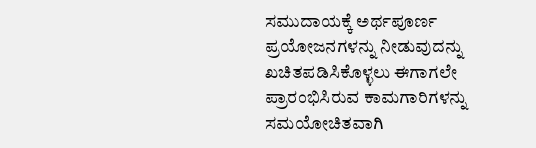ಸಮುದಾಯಕ್ಕೆ ಅರ್ಥಪೂರ್ಣ ಪ್ರಯೋಜನಗಳನ್ನು ನೀಡುವುದನ್ನು ಖಚಿತಪಡಿಸಿಕೊಳ್ಳಲು ಈಗಾಗಲೇ ಪ್ರಾರಂಭಿಸಿರುವ ಕಾಮಗಾರಿಗಳನ್ನು ಸಮಯೋಚಿತವಾಗಿ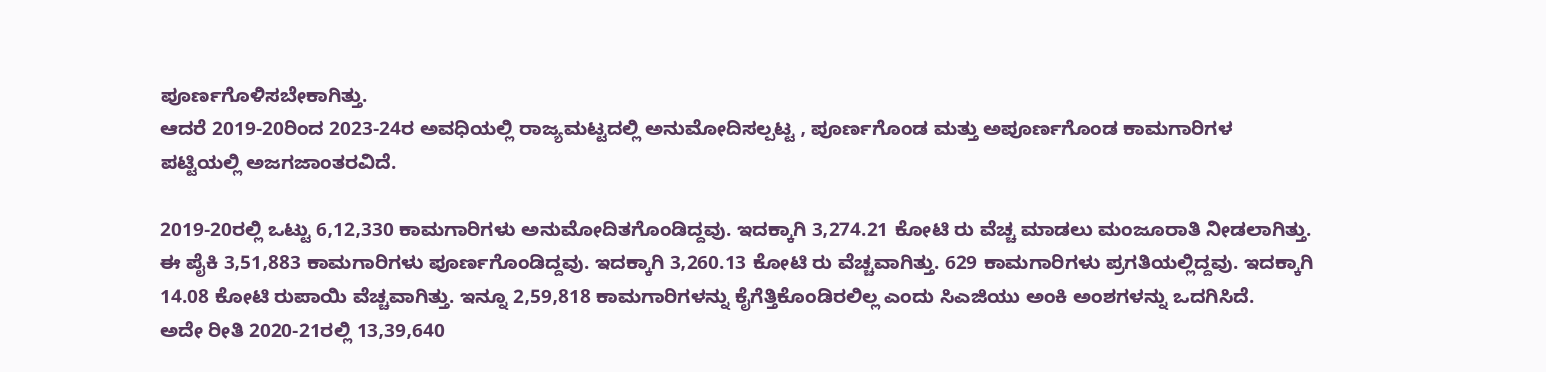ಪೂರ್ಣಗೊಳಿಸಬೇಕಾಗಿತ್ತು.
ಆದರೆ 2019-20ರಿಂದ 2023-24ರ ಅವಧಿಯಲ್ಲಿ ರಾಜ್ಯಮಟ್ಟದಲ್ಲಿ ಅನುಮೋದಿಸಲ್ಪಟ್ಟ , ಪೂರ್ಣಗೊಂಡ ಮತ್ತು ಅಪೂರ್ಣಗೊಂಡ ಕಾಮಗಾರಿಗಳ ಪಟ್ಟಿಯಲ್ಲಿ ಅಜಗಜಾಂತರವಿದೆ.

2019-20ರಲ್ಲಿ ಒಟ್ಟು 6,12,330 ಕಾಮಗಾರಿಗಳು ಅನುಮೋದಿತಗೊಂಡಿದ್ದವು. ಇದಕ್ಕಾಗಿ 3,274.21 ಕೋಟಿ ರು ವೆಚ್ಚ ಮಾಡಲು ಮಂಜೂರಾತಿ ನೀಡಲಾಗಿತ್ತು. ಈ ಪೈಕಿ 3,51,883 ಕಾಮಗಾರಿಗಳು ಪೂರ್ಣಗೊಂಡಿದ್ದವು. ಇದಕ್ಕಾಗಿ 3,260.13 ಕೋಟಿ ರು ವೆಚ್ಚವಾಗಿತ್ತು. 629 ಕಾಮಗಾರಿಗಳು ಪ್ರಗತಿಯಲ್ಲಿದ್ದವು. ಇದಕ್ಕಾಗಿ 14.08 ಕೋಟಿ ರುಪಾಯಿ ವೆಚ್ಚವಾಗಿತ್ತು. ಇನ್ನೂ 2,59,818 ಕಾಮಗಾರಿಗಳನ್ನು ಕೈಗೆತ್ತಿಕೊಂಡಿರಲಿಲ್ಲ ಎಂದು ಸಿಎಜಿಯು ಅಂಕಿ ಅಂಶಗಳನ್ನು ಒದಗಿಸಿದೆ.
ಅದೇ ರೀತಿ 2020-21ರಲ್ಲಿ 13,39,640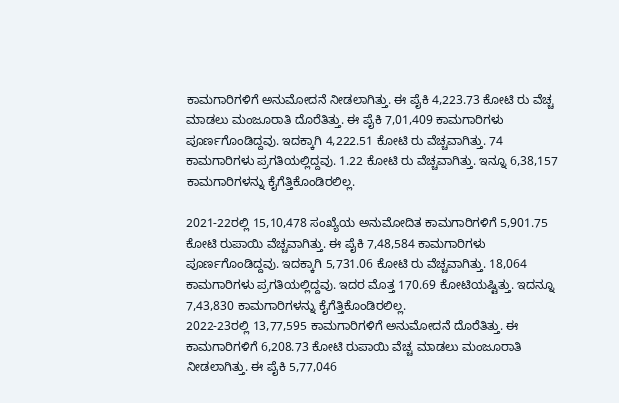ಕಾಮಗಾರಿಗಳಿಗೆ ಅನುಮೋದನೆ ನೀಡಲಾಗಿತ್ತು. ಈ ಪೈಕಿ 4,223.73 ಕೋಟಿ ರು ವೆಚ್ಚ ಮಾಡಲು ಮಂಜೂರಾತಿ ದೊರೆತಿತ್ತು. ಈ ಪೈಕಿ 7,01,409 ಕಾಮಗಾರಿಗಳು ಪೂರ್ಣಗೊಂಡಿದ್ದವು. ಇದಕ್ಕಾಗಿ 4,222.51 ಕೋಟಿ ರು ವೆಚ್ಚವಾಗಿತ್ತು. 74 ಕಾಮಗಾರಿಗಳು ಪ್ರಗತಿಯಲ್ಲಿದ್ದವು. 1.22 ಕೋಟಿ ರು ವೆಚ್ಚವಾಗಿತ್ತು. ಇನ್ನೂ 6,38,157 ಕಾಮಗಾರಿಗಳನ್ನು ಕೈಗೆತ್ತಿಕೊಂಡಿರಲಿಲ್ಲ.

2021-22ರಲ್ಲಿ 15,10,478 ಸಂಖ್ಯೆಯ ಅನುಮೋದಿತ ಕಾಮಗಾರಿಗಳಿಗೆ 5,901.75 ಕೋಟಿ ರುಪಾಯಿ ವೆಚ್ಚವಾಗಿತ್ತು. ಈ ಪೈಕಿ 7,48,584 ಕಾಮಗಾರಿಗಳು ಪೂರ್ಣಗೊಂಡಿದ್ದವು. ಇದಕ್ಕಾಗಿ 5,731.06 ಕೋಟಿ ರು ವೆಚ್ಚವಾಗಿತ್ತು. 18,064 ಕಾಮಗಾರಿಗಳು ಪ್ರಗತಿಯಲ್ಲಿದ್ದವು. ಇದರ ಮೊತ್ತ 170.69 ಕೋಟಿಯಷ್ಟಿತ್ತು. ಇದನ್ನೂ 7,43,830 ಕಾಮಗಾರಿಗಳನ್ನು ಕೈಗೆತ್ತಿಕೊಂಡಿರಲಿಲ್ಲ.
2022-23ರಲ್ಲಿ 13,77,595 ಕಾಮಗಾರಿಗಳಿಗೆ ಅನುಮೋದನೆ ದೊರೆತಿತ್ತು. ಈ ಕಾಮಗಾರಿಗಳಿಗೆ 6,208.73 ಕೋಟಿ ರುಪಾಯಿ ವೆಚ್ಚ ಮಾಡಲು ಮಂಜೂರಾತಿ ನೀಡಲಾಗಿತ್ತು. ಈ ಪೈಕಿ 5,77,046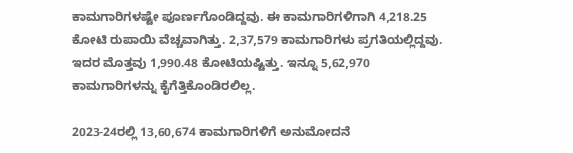ಕಾಮಗಾರಿಗಳಷ್ಟೇ ಪೂರ್ಣಗೊಂಡಿದ್ದವು. ಈ ಕಾಮಗಾರಿಗಳಿಗಾಗಿ 4,218.25 ಕೋಟಿ ರುಪಾಯಿ ವೆಚ್ಚವಾಗಿತ್ತು. 2,37,579 ಕಾಮಗಾರಿಗಳು ಪ್ರಗತಿಯಲ್ಲಿದ್ದವು. ಇದರ ಮೊತ್ತವು 1,990.48 ಕೋಟಿಯಷ್ಟಿತ್ತು. ಇನ್ನೂ 5,62,970 ಕಾಮಗಾರಿಗಳನ್ನು ಕೈಗೆತ್ತಿಕೊಂಡಿರಲಿಲ್ಲ.

2023-24ರಲ್ಲಿ 13,60,674 ಕಾಮಗಾರಿಗಳಿಗೆ ಅನುಮೋದನೆ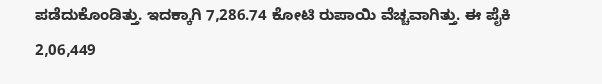ಪಡೆದುಕೊಂಡಿತ್ತು. ಇದಕ್ಕಾಗಿ 7,286.74 ಕೋಟಿ ರುಪಾಯಿ ವೆಚ್ಚವಾಗಿತ್ತು. ಈ ಪೈಕಿ 2,06,449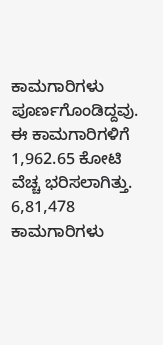ಕಾಮಗಾರಿಗಳು ಪೂರ್ಣಗೊಂಡಿದ್ದವು. ಈ ಕಾಮಗಾರಿಗಳಿಗೆ 1,962.65 ಕೋಟಿ ವೆಚ್ಚ ಭರಿಸಲಾಗಿತ್ತು. 6,81,478 ಕಾಮಗಾರಿಗಳು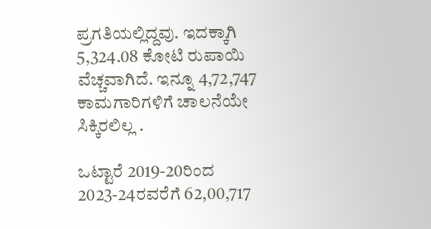ಪ್ರಗತಿಯಲ್ಲಿದ್ದವು. ಇದಕ್ಕಾಗಿ 5,324.08 ಕೋಟಿ ರುಪಾಯಿ ವೆಚ್ಚವಾಗಿದೆ. ಇನ್ನೂ 4,72,747 ಕಾಮಗಾರಿಗಳಿಗೆ ಚಾಲನೆಯೇ ಸಿಕ್ಕಿರಲಿಲ್ಲ .

ಒಟ್ಟಾರೆ 2019-20ರಿಂದ 2023-24ರವರೆಗೆ 62,00,717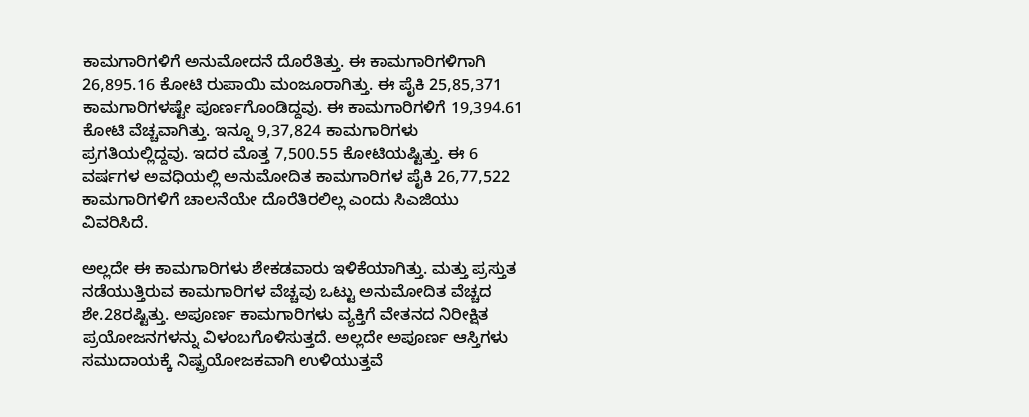ಕಾಮಗಾರಿಗಳಿಗೆ ಅನುಮೋದನೆ ದೊರೆತಿತ್ತು. ಈ ಕಾಮಗಾರಿಗಳಿಗಾಗಿ 26,895.16 ಕೋಟಿ ರುಪಾಯಿ ಮಂಜೂರಾಗಿತ್ತು. ಈ ಪೈಕಿ 25,85,371 ಕಾಮಗಾರಿಗಳಷ್ಟೇ ಪೂರ್ಣಗೊಂಡಿದ್ದವು. ಈ ಕಾಮಗಾರಿಗಳಿಗೆ 19,394.61 ಕೋಟಿ ವೆಚ್ಚವಾಗಿತ್ತು. ಇನ್ನೂ 9,37,824 ಕಾಮಗಾರಿಗಳು ಪ್ರಗತಿಯಲ್ಲಿದ್ದವು. ಇದರ ಮೊತ್ತ 7,500.55 ಕೋಟಿಯಷ್ಟಿತ್ತು. ಈ 6 ವರ್ಷಗಳ ಅವಧಿಯಲ್ಲಿ ಅನುಮೋದಿತ ಕಾಮಗಾರಿಗಳ ಪೈಕಿ 26,77,522 ಕಾಮಗಾರಿಗಳಿಗೆ ಚಾಲನೆಯೇ ದೊರೆತಿರಲಿಲ್ಲ ಎಂದು ಸಿಎಜಿಯು ವಿವರಿಸಿದೆ.

ಅಲ್ಲದೇ ಈ ಕಾಮಗಾರಿಗಳು ಶೇಕಡವಾರು ಇಳಿಕೆಯಾಗಿತ್ತು. ಮತ್ತು ಪ್ರಸ್ತುತ ನಡೆಯುತ್ತಿರುವ ಕಾಮಗಾರಿಗಳ ವೆಚ್ಚವು ಒಟ್ಟು ಅನುಮೋದಿತ ವೆಚ್ಚದ ಶೇ.28ರಷ್ಟಿತ್ತು. ಅಪೂರ್ಣ ಕಾಮಗಾರಿಗಳು ವ್ಯಕ್ತಿಗೆ ವೇತನದ ನಿರೀಕ್ಷಿತ ಪ್ರಯೋಜನಗಳನ್ನು ವಿಳಂಬಗೊಳಿಸುತ್ತದೆ. ಅಲ್ಲದೇ ಅಪೂರ್ಣ ಆಸ್ತಿಗಳು ಸಮುದಾಯಕ್ಕೆ ನಿಷ್ಪ್ರಯೋಜಕವಾಗಿ ಉಳಿಯುತ್ತವೆ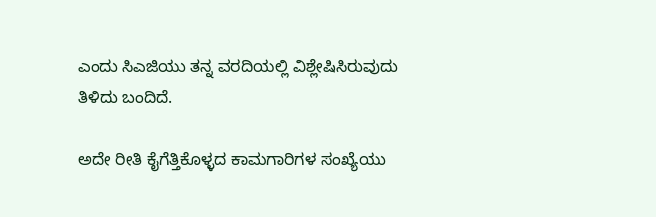ಎಂದು ಸಿಎಜಿಯು ತನ್ನ ವರದಿಯಲ್ಲಿ ವಿಶ್ಲೇಷಿಸಿರುವುದು ತಿಳಿದು ಬಂದಿದೆ.

ಅದೇ ರೀತಿ ಕೈಗೆತ್ತಿಕೊಳ್ಳದ ಕಾಮಗಾರಿಗಳ ಸಂಖ್ಯೆಯು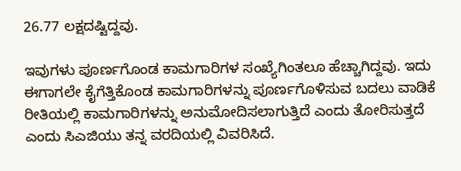26.77 ಲಕ್ಷದಷ್ಟಿದ್ದವು.

ಇವುಗಳು ಪೂರ್ಣಗೊಂಡ ಕಾಮಗಾರಿಗಳ ಸಂಖ್ಯೆಗಿಂತಲೂ ಹೆಚ್ಚಾಗಿದ್ದವು. ಇದು ಈಗಾಗಲೇ ಕೈಗೆತ್ತಿಕೊಂಡ ಕಾಮಗಾರಿಗಳನ್ನು ಪೂರ್ಣಗೊಳಿಸುವ ಬದಲು ವಾಡಿಕೆ ರೀತಿಯಲ್ಲಿ ಕಾಮಗಾರಿಗಳನ್ನು ಅನುಮೋದಿಸಲಾಗುತ್ತಿದೆ ಎಂದು ತೋರಿಸುತ್ತದೆ ಎಂದು ಸಿಎಜಿಯು ತನ್ನ ವರದಿಯಲ್ಲಿ ವಿವರಿಸಿದೆ.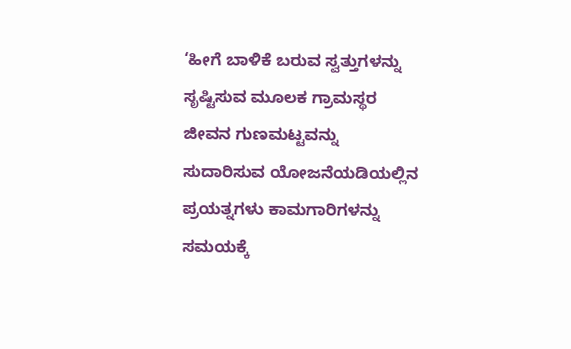‘ಹೀಗೆ ಬಾಳಿಕೆ ಬರುವ ಸ್ವತ್ತುಗಳನ್ನು ಸೃಷ್ಟಿಸುವ ಮೂಲಕ ಗ್ರಾಮಸ್ಥರ ಜೀವನ ಗುಣಮಟ್ಟವನ್ನು ಸುದಾರಿಸುವ ಯೋಜನೆಯಡಿಯಲ್ಲಿನ ಪ್ರಯತ್ನಗಳು ಕಾಮಗಾರಿಗಳನ್ನು ಸಮಯಕ್ಕೆ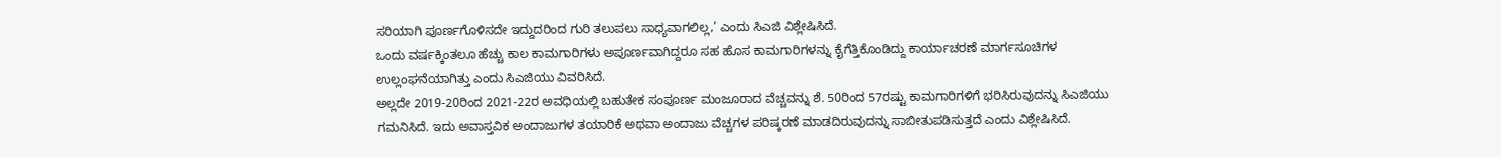ಸರಿಯಾಗಿ ಪೂರ್ಣಗೊಳಿಸದೇ ಇದ್ದುದರಿಂದ ಗುರಿ ತಲುಪಲು ಸಾಧ್ಯವಾಗಲಿಲ್ಲ,’ ಎಂದು ಸಿಎಜಿ ವಿಶ್ಲೇಷಿಸಿದೆ.
ಒಂದು ವರ್ಷಕ್ಕಿಂತಲೂ ಹೆಚ್ಚು ಕಾಲ ಕಾಮಗಾರಿಗಳು ಅಪೂರ್ಣವಾಗಿದ್ದರೂ ಸಹ ಹೊಸ ಕಾಮಗಾರಿಗಳನ್ನು ಕೈಗೆತ್ತಿಕೊಂಡಿದ್ದು ಕಾರ್ಯಾಚರಣೆ ಮಾರ್ಗಸೂಚಿಗಳ ಉಲ್ಲಂಘನೆಯಾಗಿತ್ತು ಎಂದು ಸಿಎಜಿಯು ವಿವರಿಸಿದೆ.
ಅಲ್ಲದೇ 2019-20ರಿಂದ 2021-22ರ ಅವಧಿಯಲ್ಲಿ ಬಹುತೇಕ ಸಂಪೂರ್ಣ ಮಂಜೂರಾದ ವೆಚ್ಚವನ್ನು ಶೆ. 50ರಿಂದ 57ರಷ್ಟು ಕಾಮಗಾರಿಗಳಿಗೆ ಭರಿಸಿರುವುದನ್ನು ಸಿಎಜಿಯು ಗಮನಿಸಿದೆ. ಇದು ಅವಾಸ್ತವಿಕ ಅಂದಾಜುಗಳ ತಯಾರಿಕೆ ಅಥವಾ ಅಂದಾಜು ವೆಚ್ಚಗಳ ಪರಿಷ್ಕರಣೆ ಮಾಡದಿರುವುದನ್ನು ಸಾಬೀತುಪಡಿಸುತ್ತದೆ ಎಂದು ವಿಶ್ಲೇಷಿಸಿದೆ.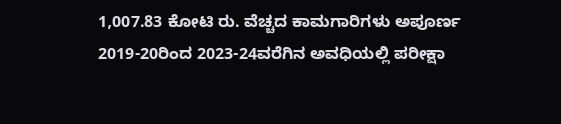1,007.83 ಕೋಟಿ ರು. ವೆಚ್ಚದ ಕಾಮಗಾರಿಗಳು ಅಪೂರ್ಣ
2019-20ರಿಂದ 2023-24ವರೆಗಿನ ಅವಧಿಯಲ್ಲಿ ಪರೀಕ್ಷಾ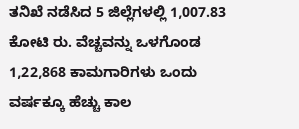ತನಿಖೆ ನಡೆಸಿದ 5 ಜಿಲ್ಲೆಗಳಲ್ಲಿ 1,007.83 ಕೋಟಿ ರು. ವೆಚ್ಚವನ್ನು ಒಳಗೊಂಡ 1,22,868 ಕಾಮಗಾರಿಗಳು ಒಂದು ವರ್ಷಕ್ಕೂ ಹೆಚ್ಚು ಕಾಲ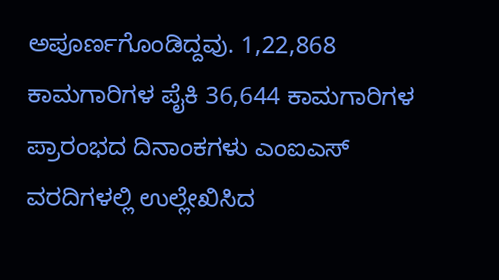ಅಪೂರ್ಣಗೊಂಡಿದ್ದವು. 1,22,868 ಕಾಮಗಾರಿಗಳ ಪೈಕಿ 36,644 ಕಾಮಗಾರಿಗಳ ಪ್ರಾರಂಭದ ದಿನಾಂಕಗಳು ಎಂಐಎಸ್ ವರದಿಗಳಲ್ಲಿ ಉಲ್ಲೇಖಿಸಿದ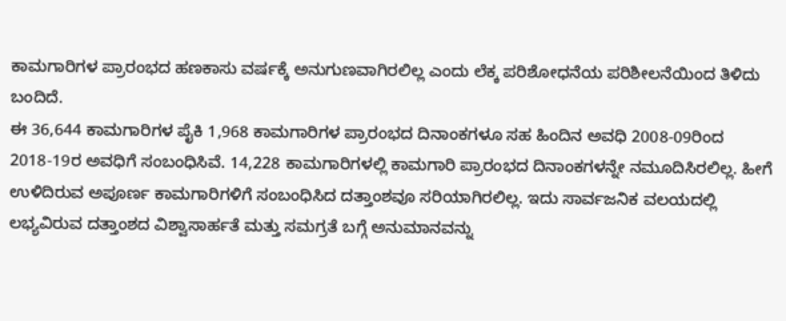ಕಾಮಗಾರಿಗಳ ಪ್ರಾರಂಭದ ಹಣಕಾಸು ವರ್ಷಕ್ಕೆ ಅನುಗುಣವಾಗಿರಲಿಲ್ಲ ಎಂದು ಲೆಕ್ಕ ಪರಿಶೋಧನೆಯ ಪರಿಶೀಲನೆಯಿಂದ ತಿಳಿದು ಬಂದಿದೆ.
ಈ 36,644 ಕಾಮಗಾರಿಗಳ ಪೈಕಿ 1,968 ಕಾಮಗಾರಿಗಳ ಪ್ರಾರಂಭದ ದಿನಾಂಕಗಳೂ ಸಹ ಹಿಂದಿನ ಅವಧಿ 2008-09ರಿಂದ 2018-19ರ ಅವಧಿಗೆ ಸಂಬಂಧಿಸಿವೆ. 14,228 ಕಾಮಗಾರಿಗಳಲ್ಲಿ ಕಾಮಗಾರಿ ಪ್ರಾರಂಭದ ದಿನಾಂಕಗಳನ್ನೇ ನಮೂದಿಸಿರಲಿಲ್ಲ. ಹೀಗೆ ಉಳಿದಿರುವ ಅಪೂರ್ಣ ಕಾಮಗಾರಿಗಳಿಗೆ ಸಂಬಂಧಿಸಿದ ದತ್ತಾಂಶವೂ ಸರಿಯಾಗಿರಲಿಲ್ಲ. ಇದು ಸಾರ್ವಜನಿಕ ವಲಯದಲ್ಲಿ ಲಭ್ಯವಿರುವ ದತ್ತಾಂಶದ ವಿಶ್ವಾಸಾರ್ಹತೆ ಮತ್ತು ಸಮಗ್ರತೆ ಬಗ್ಗೆ ಅನುಮಾನವನ್ನು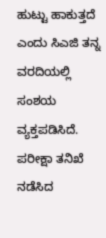ಹುಟ್ಟು ಹಾಕುತ್ತದೆ ಎಂದು ಸಿಎಜಿ ತನ್ನ ವರದಿಯಲ್ಲಿ ಸಂಶಯ ವ್ಯಕ್ತಪಡಿಸಿದೆ.
ಪರೀಕ್ಷಾ ತನಿಖೆ ನಡೆಸಿದ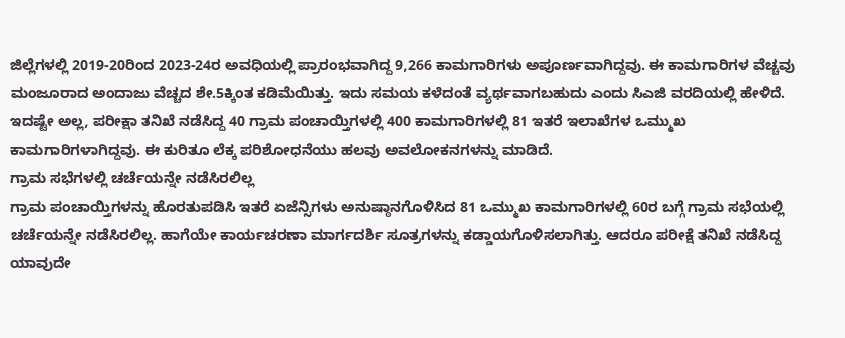ಜಿಲ್ಲೆಗಳಲ್ಲಿ 2019-20ರಿಂದ 2023-24ರ ಅವಧಿಯಲ್ಲಿ ಪ್ರಾರಂಭವಾಗಿದ್ದ 9,266 ಕಾಮಗಾರಿಗಳು ಅಪೂರ್ಣವಾಗಿದ್ದವು. ಈ ಕಾಮಗಾರಿಗಳ ವೆಚ್ಚವು ಮಂಜೂರಾದ ಅಂದಾಜು ವೆಚ್ಚದ ಶೇ.5ಕ್ಕಿಂತ ಕಡಿಮೆಯಿತ್ತು. ಇದು ಸಮಯ ಕಳೆದಂತೆ ವ್ಯರ್ಥವಾಗಬಹುದು ಎಂದು ಸಿಎಜಿ ವರದಿಯಲ್ಲಿ ಹೇಳಿದೆ.
ಇದಷ್ಟೇ ಅಲ್ಲ, ಪರೀಕ್ಷಾ ತನಿಖೆ ನಡೆಸಿದ್ದ 40 ಗ್ರಾಮ ಪಂಚಾಯ್ತಿಗಳಲ್ಲಿ 400 ಕಾಮಗಾರಿಗಳಲ್ಲಿ 81 ಇತರೆ ಇಲಾಖೆಗಳ ಒಮ್ಮುಖ ಕಾಮಗಾರಿಗಳಾಗಿದ್ದವು. ಈ ಕುರಿತೂ ಲೆಕ್ಕ ಪರಿಶೋಧನೆಯು ಹಲವು ಅವಲೋಕನಗಳನ್ನು ಮಾಡಿದೆ.
ಗ್ರಾಮ ಸಭೆಗಳಲ್ಲಿ ಚರ್ಚೆಯನ್ನೇ ನಡೆಸಿರಲಿಲ್ಲ
ಗ್ರಾಮ ಪಂಚಾಯ್ತಿಗಳನ್ನು ಹೊರತುಪಡಿಸಿ ಇತರೆ ಏಜೆನ್ಸಿಗಳು ಅನುಷ್ಠಾನಗೊಳಿಸಿದ 81 ಒಮ್ಮುಖ ಕಾಮಗಾರಿಗಳಲ್ಲಿ 60ರ ಬಗ್ಗೆ ಗ್ರಾಮ ಸಭೆಯಲ್ಲಿ ಚರ್ಚೆಯನ್ನೇ ನಡೆಸಿರಲಿಲ್ಲ. ಹಾಗೆಯೇ ಕಾರ್ಯಚರಣಾ ಮಾರ್ಗದರ್ಶಿ ಸೂತ್ರಗಳನ್ನು ಕಡ್ಡಾಯಗೊಳಿಸಲಾಗಿತ್ತು. ಆದರೂ ಪರೀಕ್ಷೆ ತನಿಖೆ ನಡೆಸಿದ್ದ ಯಾವುದೇ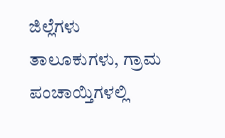ಜಿಲ್ಲೆಗಳು ತಾಲೂಕುಗಳು, ಗ್ರಾಮ ಪಂಚಾಯ್ತಿಗಳಲ್ಲಿ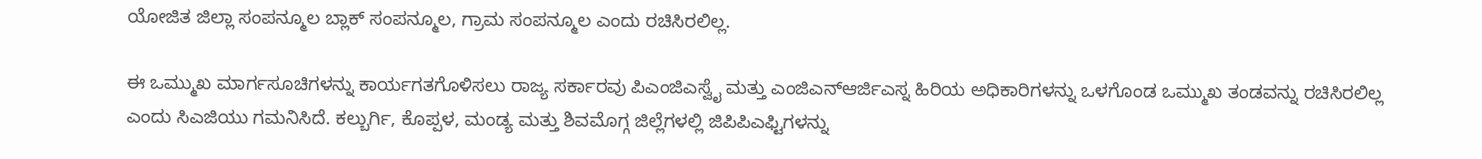ಯೋಜಿತ ಜಿಲ್ಲಾ ಸಂಪನ್ಮೂಲ ಬ್ಲಾಕ್ ಸಂಪನ್ಮೂಲ, ಗ್ರಾಮ ಸಂಪನ್ಮೂಲ ಎಂದು ರಚಿಸಿರಲಿಲ್ಲ.

ಈ ಒಮ್ಮುಖ ಮಾರ್ಗಸೂಚಿಗಳನ್ನು ಕಾರ್ಯಗತಗೊಳಿಸಲು ರಾಜ್ಯ ಸರ್ಕಾರವು ಪಿಎಂಜಿಎಸ್ವೈ ಮತ್ತು ಎಂಜಿಎನ್ಆರ್ಜಿಎಸ್ನ ಹಿರಿಯ ಅಧಿಕಾರಿಗಳನ್ನು ಒಳಗೊಂಡ ಒಮ್ಮುಖ ತಂಡವನ್ನು ರಚಿಸಿರಲಿಲ್ಲ ಎಂದು ಸಿಎಜಿಯು ಗಮನಿಸಿದೆ. ಕಲ್ಬುರ್ಗಿ, ಕೊಪ್ಪಳ, ಮಂಡ್ಯ ಮತ್ತು ಶಿವಮೊಗ್ಗ ಜಿಲ್ಲೆಗಳಲ್ಲಿ ಜಿಪಿಪಿಎಫ್ಟಿಗಳನ್ನು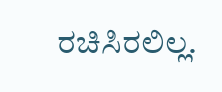ರಚಿಸಿರಲಿಲ್ಲ.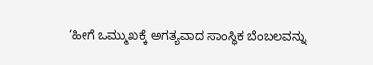‘ಹೀಗೆ ಒಮ್ಮುಖಕ್ಕೆ ಅಗತ್ಯವಾದ ಸಾಂಸ್ಥಿಕ ಬೆಂಬಲವನ್ನು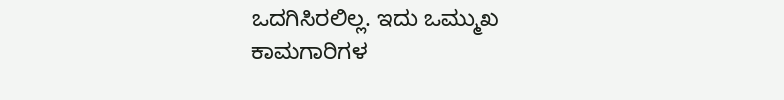ಒದಗಿಸಿರಲಿಲ್ಲ. ಇದು ಒಮ್ಮುಖ ಕಾಮಗಾರಿಗಳ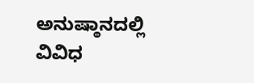ಅನುಷ್ಠಾನದಲ್ಲಿ ವಿವಿಧ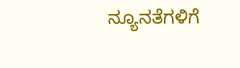ನ್ಯೂನತೆಗಳಿಗೆ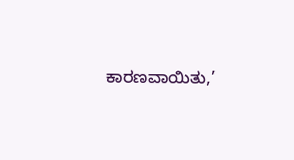ಕಾರಣವಾಯಿತು,’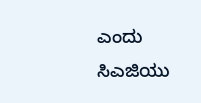ಎಂದು ಸಿಎಜಿಯು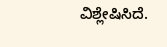ವಿಶ್ಲೇಷಿಸಿದೆ.